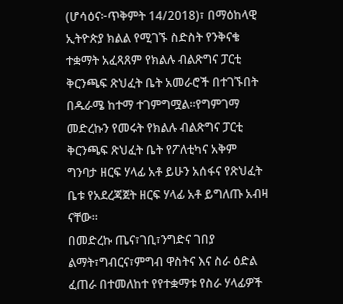(ሆሳዕና፦ጥቅምት 14/2018)፣ በማዕከላዊ ኢትዮጵያ ክልል የሚገኙ ስድስት የንቅናቄ ተቋማት አፈጻጸም የክልሉ ብልጽግና ፓርቲ ቅርንጫፍ ጽህፈት ቤት አመራሮች በተገኙበት በዱራሜ ከተማ ተገምግሟል።የግምገማ መድረኩን የመሩት የክልሉ ብልጽግና ፓርቲ ቅርንጫፍ ጽህፈት ቤት የፖለቲካና አቅም ግንባታ ዘርፍ ሃላፊ አቶ ይሁን አሰፋና የጽህፈት ቤቱ የአደረጃጀት ዘርፍ ሃላፊ አቶ ይግለጡ አብዛ ናቸው።
በመድረኩ ጤና፣ገቢ፣ንግድና ገበያ ልማት፣ግብርና፣ምግብ ዋስትና እና ስራ ዕድል ፈጠራ በተመለከተ የየተቋማቱ የስራ ሃላፊዎች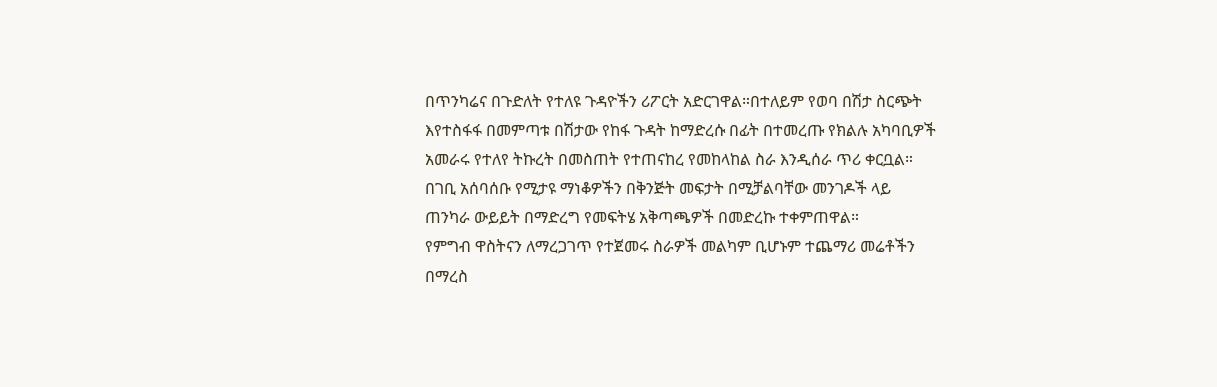በጥንካሬና በጉድለት የተለዩ ጉዳዮችን ሪፖርት አድርገዋል።በተለይም የወባ በሽታ ስርጭት እየተስፋፋ በመምጣቱ በሽታው የከፋ ጉዳት ከማድረሱ በፊት በተመረጡ የክልሉ አካባቢዎች አመራሩ የተለየ ትኩረት በመስጠት የተጠናከረ የመከላከል ስራ እንዲሰራ ጥሪ ቀርቧል።
በገቢ አሰባሰቡ የሚታዩ ማነቆዎችን በቅንጅት መፍታት በሚቻልባቸው መንገዶች ላይ ጠንካራ ውይይት በማድረግ የመፍትሄ አቅጣጫዎች በመድረኩ ተቀምጠዋል።
የምግብ ዋስትናን ለማረጋገጥ የተጀመሩ ስራዎች መልካም ቢሆኑም ተጨማሪ መሬቶችን በማረስ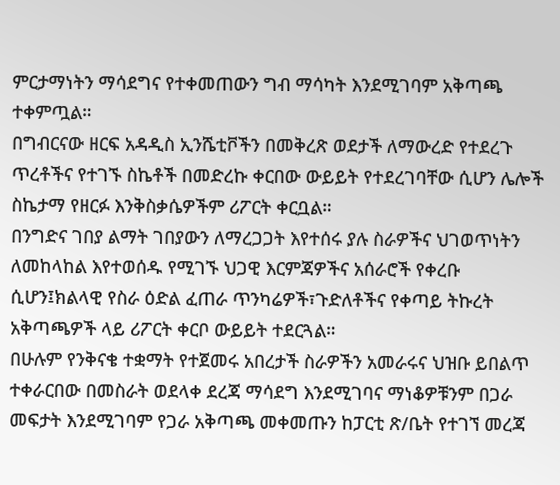ምርታማነትን ማሳደግና የተቀመጠውን ግብ ማሳካት እንደሚገባም አቅጣጫ ተቀምጧል።
በግብርናው ዘርፍ አዳዲስ ኢንሼቲቮችን በመቅረጽ ወደታች ለማውረድ የተደረጉ ጥረቶችና የተገኙ ስኬቶች በመድረኩ ቀርበው ውይይት የተደረገባቸው ሲሆን ሌሎች ስኬታማ የዘርፉ እንቅስቃሴዎችም ሪፖርት ቀርቧል።
በንግድና ገበያ ልማት ገበያውን ለማረጋጋት እየተሰሩ ያሉ ስራዎችና ህገወጥነትን ለመከላከል እየተወሰዱ የሚገኙ ህጋዊ እርምጃዎችና አሰራሮች የቀረቡ ሲሆን፤ክልላዊ የስራ ዕድል ፈጠራ ጥንካሬዎች፣ጉድለቶችና የቀጣይ ትኩረት አቅጣጫዎች ላይ ሪፖርት ቀርቦ ውይይት ተደርጓል።
በሁሉም የንቅናቄ ተቋማት የተጀመሩ አበረታች ስራዎችን አመራሩና ህዝቡ ይበልጥ ተቀራርበው በመስራት ወደላቀ ደረጃ ማሳደግ እንደሚገባና ማነቆዎቹንም በጋራ መፍታት እንደሚገባም የጋራ አቅጣጫ መቀመጡን ከፓርቲ ጽ/ቤት የተገኘ መረጃ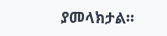ያመላክታል።